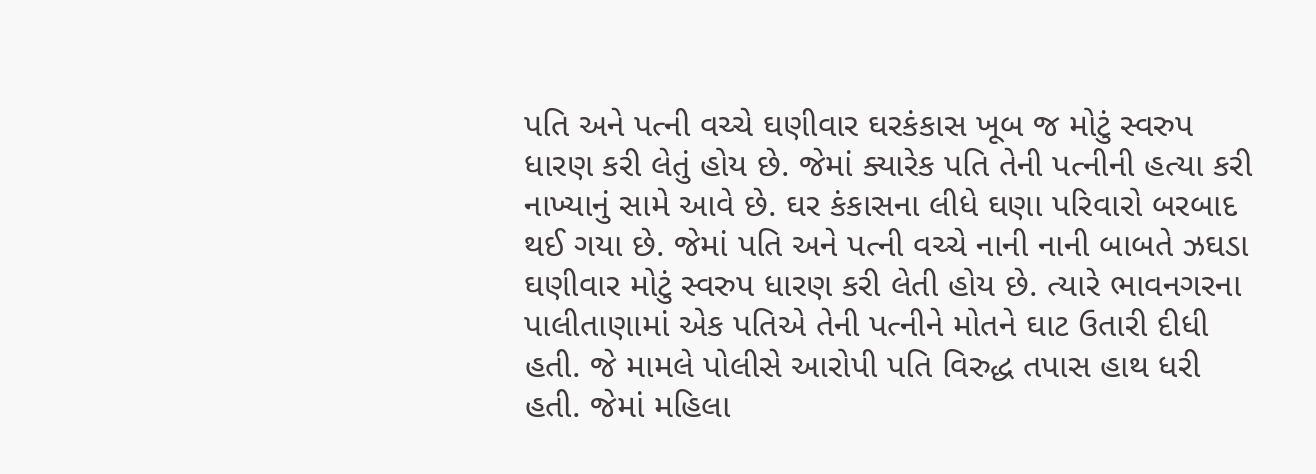પતિ અને પત્ની વચ્ચે ઘણીવાર ઘરકંકાસ ખૂબ જ મોટું સ્વરુપ ધારણ કરી લેતું હોય છે. જેમાં ક્યારેક પતિ તેની પત્નીની હત્યા કરી નાખ્યાનું સામે આવે છે. ઘર કંકાસના લીધે ઘણા પરિવારો બરબાદ થઈ ગયા છે. જેમાં પતિ અને પત્ની વચ્ચે નાની નાની બાબતે ઝઘડા ઘણીવાર મોટું સ્વરુપ ધારણ કરી લેતી હોય છે. ત્યારે ભાવનગરના પાલીતાણામાં એક પતિએ તેની પત્નીને મોતને ઘાટ ઉતારી દીધી હતી. જે મામલે પોલીસે આરોપી પતિ વિરુદ્ધ તપાસ હાથ ધરી હતી. જેમાં મહિલા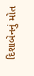દિશાબેનનું મોત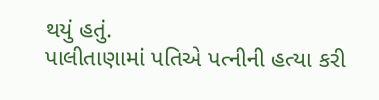થયું હતું.
પાલીતાણામાં પતિએ પત્નીની હત્યા કરી